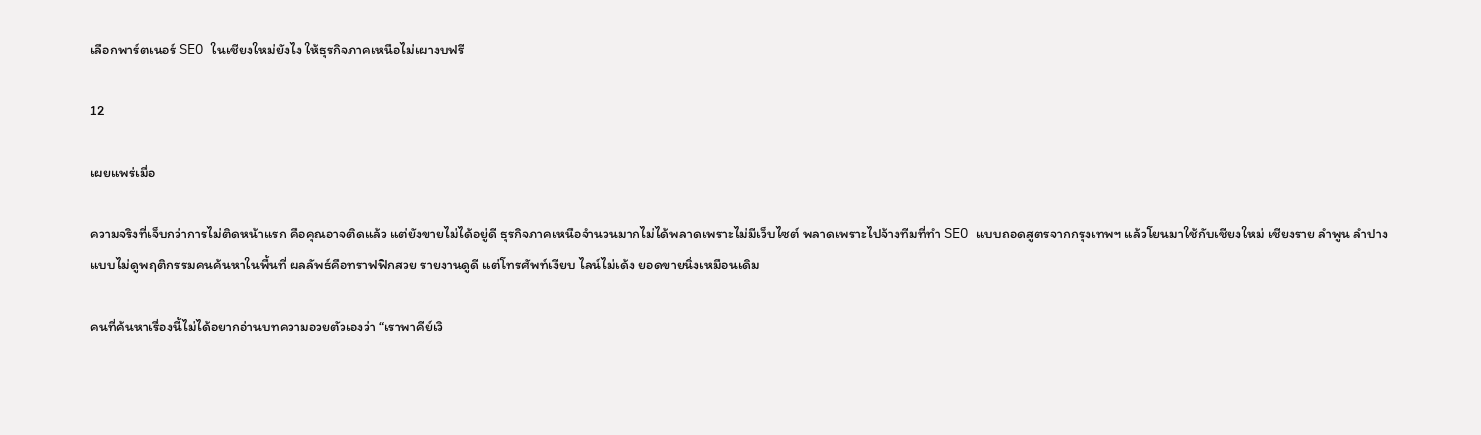เลือกพาร์ตเนอร์ SEO ในเชียงใหม่ยังไง ให้ธุรกิจภาคเหนือไม่เผางบฟรี

12

เผยแพร่เมื่อ

ความจริงที่เจ็บกว่าการไม่ติดหน้าแรก คือคุณอาจติดแล้ว แต่ยังขายไม่ได้อยู่ดี ธุรกิจภาคเหนือจำนวนมากไม่ได้พลาดเพราะไม่มีเว็บไซต์ พลาดเพราะไปจ้างทีมที่ทำ SEO แบบถอดสูตรจากกรุงเทพฯ แล้วโยนมาใช้กับเชียงใหม่ เชียงราย ลำพูน ลำปาง แบบไม่ดูพฤติกรรมคนค้นหาในพื้นที่ ผลลัพธ์คือทราฟฟิกสวย รายงานดูดี แต่โทรศัพท์เงียบ ไลน์ไม่เด้ง ยอดขายนิ่งเหมือนเดิม

คนที่ค้นหาเรื่องนี้ไม่ได้อยากอ่านบทความอวยตัวเองว่า “เราพาคีย์เวิ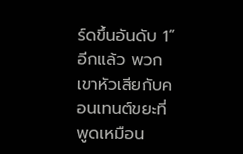ร์ดขึ้นอันดับ 1” อีกแล้ว พวกเขาหัวเสียกับคอนเทนต์ขยะที่พูดเหมือน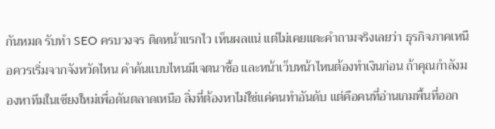กันหมด รับทำ SEO ครบวงจร ติดหน้าแรกไว เห็นผลแน่ แต่ไม่เคยแตะคำถามจริงเลยว่า ธุรกิจภาคเหนือควรเริ่มจากจังหวัดไหน คำค้นแบบไหนมีเจตนาซื้อ และหน้าเว็บหน้าไหนต้องทำเงินก่อน ถ้าคุณกำลังมองหาทีมในเชียงใหม่เพื่อดันตลาดเหนือ สิ่งที่ต้องหาไม่ใช่แค่คนทำอันดับ แต่คือคนที่อ่านเกมพื้นที่ออก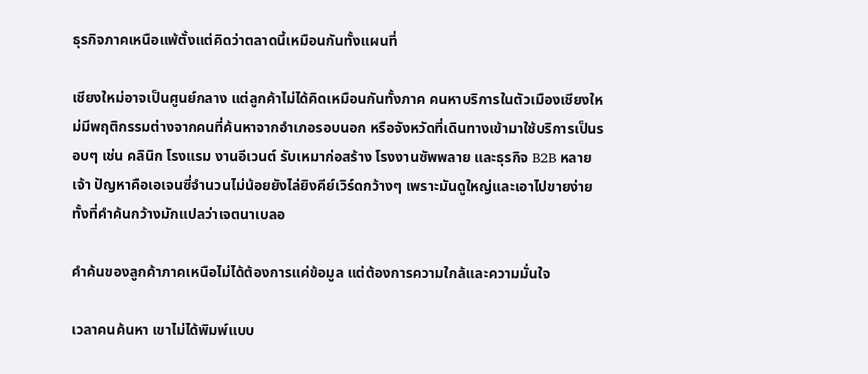ธุรกิจภาคเหนือแพ้ตั้งแต่คิดว่าตลาดนี้เหมือนกันทั้งแผนที่

เชียงใหม่อาจเป็นศูนย์กลาง แต่ลูกค้าไม่ได้คิดเหมือนกันทั้งภาค คนหาบริการในตัวเมืองเชียงใหม่มีพฤติกรรมต่างจากคนที่ค้นหาจากอำเภอรอบนอก หรือจังหวัดที่เดินทางเข้ามาใช้บริการเป็นรอบๆ เช่น คลินิก โรงแรม งานอีเวนต์ รับเหมาก่อสร้าง โรงงานซัพพลาย และธุรกิจ B2B หลายเจ้า ปัญหาคือเอเจนซี่จำนวนไม่น้อยยังไล่ยิงคีย์เวิร์ดกว้างๆ เพราะมันดูใหญ่และเอาไปขายง่าย ทั้งที่คำค้นกว้างมักแปลว่าเจตนาเบลอ

คำค้นของลูกค้าภาคเหนือไม่ได้ต้องการแค่ข้อมูล แต่ต้องการความใกล้และความมั่นใจ

เวลาคนค้นหา เขาไม่ได้พิมพ์แบบ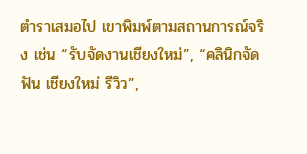ตำราเสมอไป เขาพิมพ์ตามสถานการณ์จริง เช่น “รับจัดงานเชียงใหม่”, “คลินิกจัดฟัน เชียงใหม่ รีวิว”,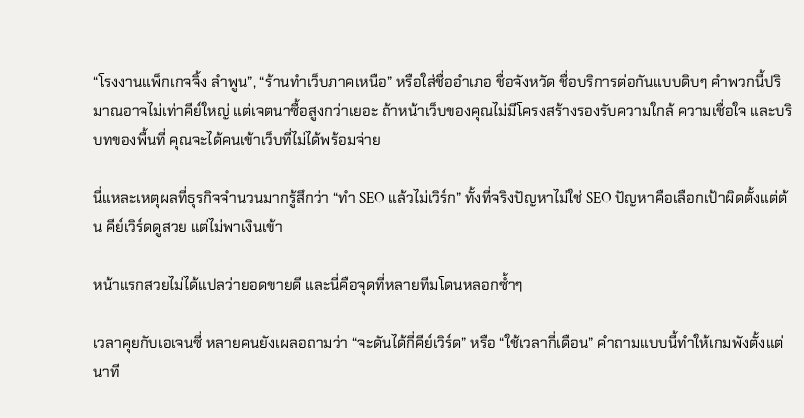“โรงงานแพ็กเกจจิ้ง ลำพูน”, “ร้านทำเว็บภาคเหนือ” หรือใส่ชื่ออำเภอ ชื่อจังหวัด ชื่อบริการต่อกันแบบดิบๆ คำพวกนี้ปริมาณอาจไม่เท่าคีย์ใหญ่ แต่เจตนาซื้อสูงกว่าเยอะ ถ้าหน้าเว็บของคุณไม่มีโครงสร้างรองรับความใกล้ ความเชื่อใจ และบริบทของพื้นที่ คุณจะได้คนเข้าเว็บที่ไม่ได้พร้อมจ่าย

นี่แหละเหตุผลที่ธุรกิจจำนวนมากรู้สึกว่า “ทำ SEO แล้วไม่เวิร์ก” ทั้งที่จริงปัญหาไม่ใช่ SEO ปัญหาคือเลือกเป้าผิดตั้งแต่ต้น คีย์เวิร์ดดูสวย แต่ไม่พาเงินเข้า

หน้าแรกสวยไม่ได้แปลว่ายอดขายดี และนี่คือจุดที่หลายทีมโดนหลอกซ้ำๆ

เวลาคุยกับเอเจนซี่ หลายคนยังเผลอถามว่า “จะดันได้กี่คีย์เวิร์ด” หรือ “ใช้เวลากี่เดือน” คำถามแบบนี้ทำให้เกมพังตั้งแต่นาที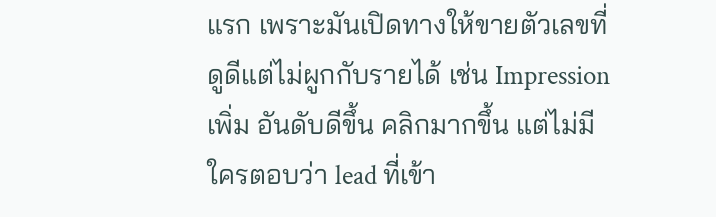แรก เพราะมันเปิดทางให้ขายตัวเลขที่ดูดีแต่ไม่ผูกกับรายได้ เช่น Impression เพิ่ม อันดับดีขึ้น คลิกมากขึ้น แต่ไม่มีใครตอบว่า lead ที่เข้า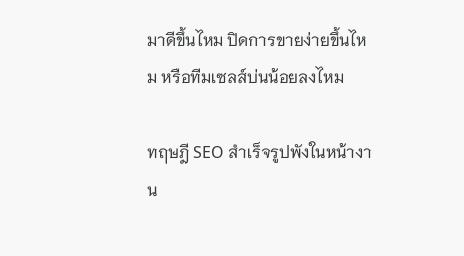มาดีขึ้นไหม ปิดการขายง่ายขึ้นไหม หรือทีมเซลส์บ่นน้อยลงไหม

ทฤษฎี SEO สำเร็จรูปพังในหน้างาน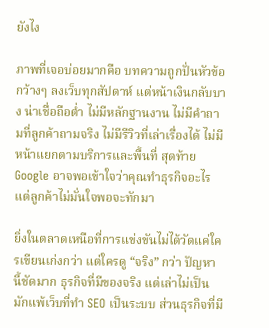ยังไง

ภาพที่เจอบ่อยมากคือ บทความถูกปั่นหัวข้อกว้างๆ ลงเว็บทุกสัปดาห์ แต่หน้าเงินกลับบาง น่าเชื่อถือต่ำ ไม่มีหลักฐานงาน ไม่มีคำถามที่ลูกค้าถามจริง ไม่มีรีวิวที่เล่าเรื่องได้ ไม่มีหน้าแยกตามบริการและพื้นที่ สุดท้าย Google อาจพอเข้าใจว่าคุณทำธุรกิจอะไร แต่ลูกค้าไม่มั่นใจพอจะทักมา

ยิ่งในตลาดเหนือที่การแข่งขันไม่ได้วัดแค่ใครเขียนเก่งกว่า แต่ใครดู “จริง” กว่า ปัญหานี้ชัดมาก ธุรกิจที่มีของจริง แต่เล่าไม่เป็น มักแพ้เว็บที่ทำ SEO เป็นระบบ ส่วนธุรกิจที่มี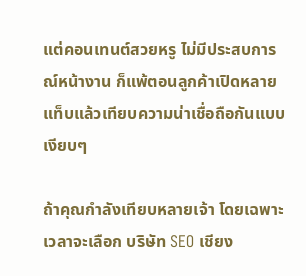แต่คอนเทนต์สวยหรู ไม่มีประสบการณ์หน้างาน ก็แพ้ตอนลูกค้าเปิดหลายแท็บแล้วเทียบความน่าเชื่อถือกันแบบเงียบๆ

ถ้าคุณกำลังเทียบหลายเจ้า โดยเฉพาะเวลาจะเลือก บริษัท SEO เชียง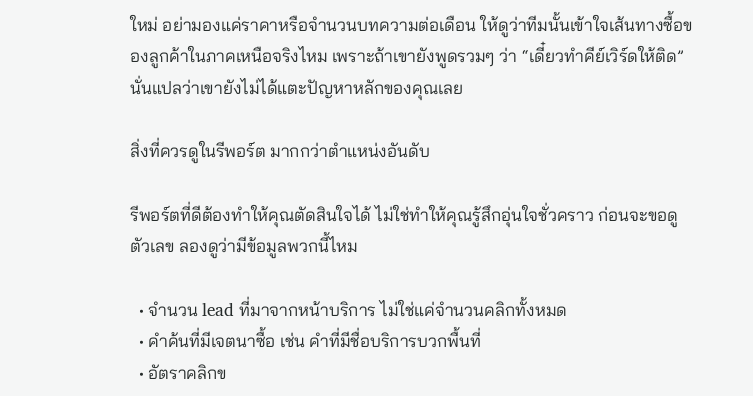ใหม่ อย่ามองแค่ราคาหรือจำนวนบทความต่อเดือน ให้ดูว่าทีมนั้นเข้าใจเส้นทางซื้อของลูกค้าในภาคเหนือจริงไหม เพราะถ้าเขายังพูดรวมๆ ว่า “เดี๋ยวทำคีย์เวิร์ดให้ติด” นั่นแปลว่าเขายังไม่ได้แตะปัญหาหลักของคุณเลย

สิ่งที่ควรดูในรีพอร์ต มากกว่าตำแหน่งอันดับ

รีพอร์ตที่ดีต้องทำให้คุณตัดสินใจได้ ไม่ใช่ทำให้คุณรู้สึกอุ่นใจชั่วคราว ก่อนจะขอดูตัวเลข ลองดูว่ามีข้อมูลพวกนี้ไหม

  • จำนวน lead ที่มาจากหน้าบริการ ไม่ใช่แค่จำนวนคลิกทั้งหมด
  • คำค้นที่มีเจตนาซื้อ เช่น คำที่มีชื่อบริการบวกพื้นที่
  • อัตราคลิกข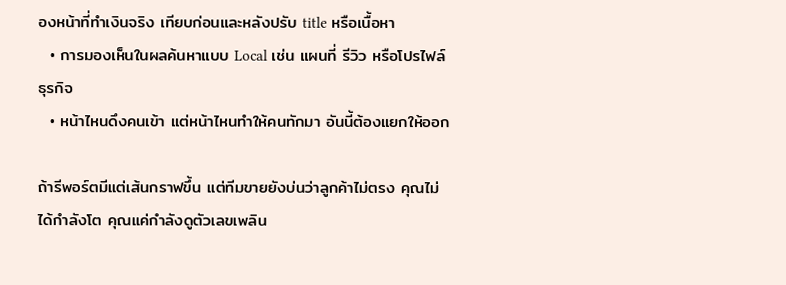องหน้าที่ทำเงินจริง เทียบก่อนและหลังปรับ title หรือเนื้อหา
  • การมองเห็นในผลค้นหาแบบ Local เช่น แผนที่ รีวิว หรือโปรไฟล์ธุรกิจ
  • หน้าไหนดึงคนเข้า แต่หน้าไหนทำให้คนทักมา อันนี้ต้องแยกให้ออก

ถ้ารีพอร์ตมีแต่เส้นกราฟขึ้น แต่ทีมขายยังบ่นว่าลูกค้าไม่ตรง คุณไม่ได้กำลังโต คุณแค่กำลังดูตัวเลขเพลิน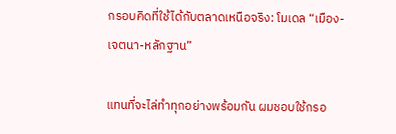กรอบคิดที่ใช้ได้กับตลาดเหนือจริง: โมเดล “เมือง-เจตนา-หลักฐาน”

แทนที่จะไล่ทำทุกอย่างพร้อมกัน ผมชอบใช้กรอ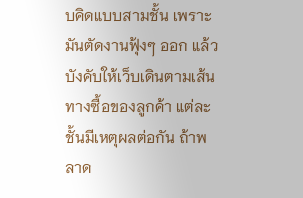บคิดแบบสามชั้น เพราะมันตัดงานฟุ้งๆ ออก แล้วบังคับให้เว็บเดินตามเส้นทางซื้อของลูกค้า แต่ละชั้นมีเหตุผลต่อกัน ถ้าพลาด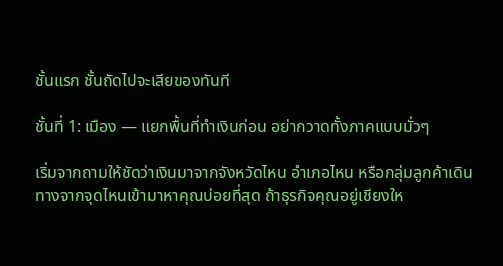ชั้นแรก ชั้นถัดไปจะเสียของทันที

ชั้นที่ 1: เมือง — แยกพื้นที่ทำเงินก่อน อย่ากวาดทั้งภาคแบบมั่วๆ

เริ่มจากถามให้ชัดว่าเงินมาจากจังหวัดไหน อำเภอไหน หรือกลุ่มลูกค้าเดินทางจากจุดไหนเข้ามาหาคุณบ่อยที่สุด ถ้าธุรกิจคุณอยู่เชียงให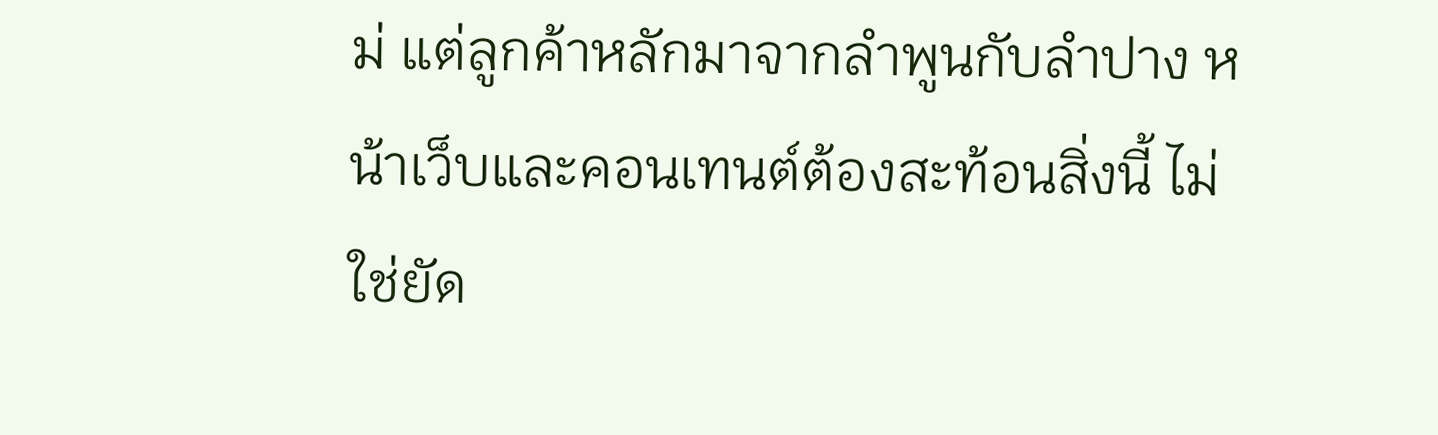ม่ แต่ลูกค้าหลักมาจากลำพูนกับลำปาง หน้าเว็บและคอนเทนต์ต้องสะท้อนสิ่งนี้ ไม่ใช่ยัด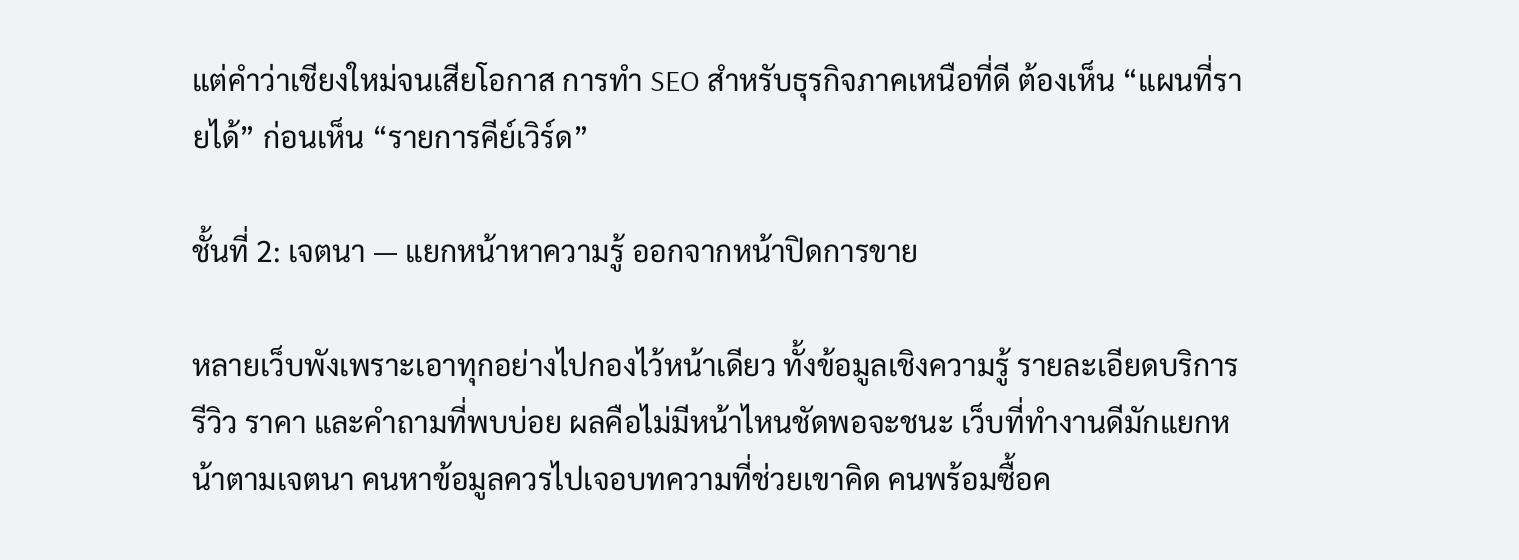แต่คำว่าเชียงใหม่จนเสียโอกาส การทำ SEO สำหรับธุรกิจภาคเหนือที่ดี ต้องเห็น “แผนที่รายได้” ก่อนเห็น “รายการคีย์เวิร์ด”

ชั้นที่ 2: เจตนา — แยกหน้าหาความรู้ ออกจากหน้าปิดการขาย

หลายเว็บพังเพราะเอาทุกอย่างไปกองไว้หน้าเดียว ทั้งข้อมูลเชิงความรู้ รายละเอียดบริการ รีวิว ราคา และคำถามที่พบบ่อย ผลคือไม่มีหน้าไหนชัดพอจะชนะ เว็บที่ทำงานดีมักแยกหน้าตามเจตนา คนหาข้อมูลควรไปเจอบทความที่ช่วยเขาคิด คนพร้อมซื้อค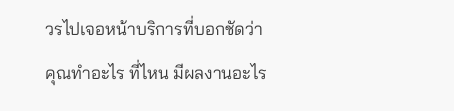วรไปเจอหน้าบริการที่บอกชัดว่าคุณทำอะไร ที่ไหน มีผลงานอะไร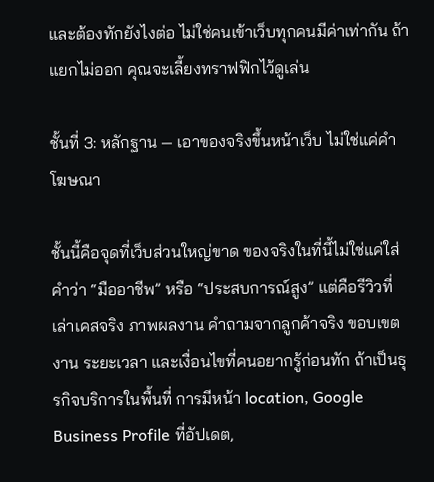และต้องทักยังไงต่อ ไม่ใช่คนเข้าเว็บทุกคนมีค่าเท่ากัน ถ้าแยกไม่ออก คุณจะเลี้ยงทราฟฟิกไว้ดูเล่น

ชั้นที่ 3: หลักฐาน — เอาของจริงขึ้นหน้าเว็บ ไม่ใช่แค่คำโฆษณา

ชั้นนี้คือจุดที่เว็บส่วนใหญ่ขาด ของจริงในที่นี้ไม่ใช่แค่ใส่คำว่า “มืออาชีพ” หรือ “ประสบการณ์สูง” แต่คือรีวิวที่เล่าเคสจริง ภาพผลงาน คำถามจากลูกค้าจริง ขอบเขตงาน ระยะเวลา และเงื่อนไขที่คนอยากรู้ก่อนทัก ถ้าเป็นธุรกิจบริการในพื้นที่ การมีหน้า location, Google Business Profile ที่อัปเดต,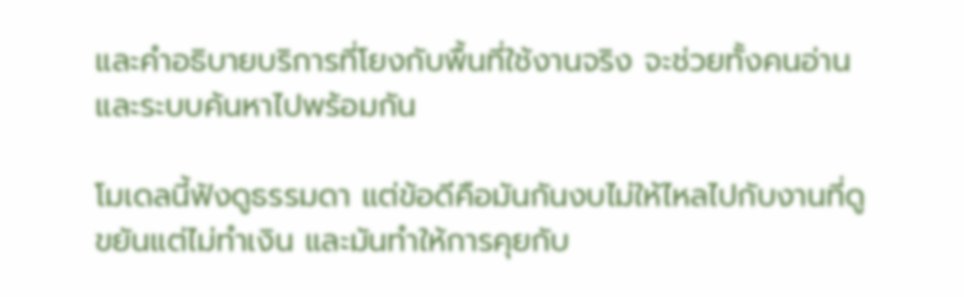และคำอธิบายบริการที่โยงกับพื้นที่ใช้งานจริง จะช่วยทั้งคนอ่านและระบบค้นหาไปพร้อมกัน

โมเดลนี้ฟังดูธรรมดา แต่ข้อดีคือมันกันงบไม่ให้ไหลไปกับงานที่ดูขยันแต่ไม่ทำเงิน และมันทำให้การคุยกับ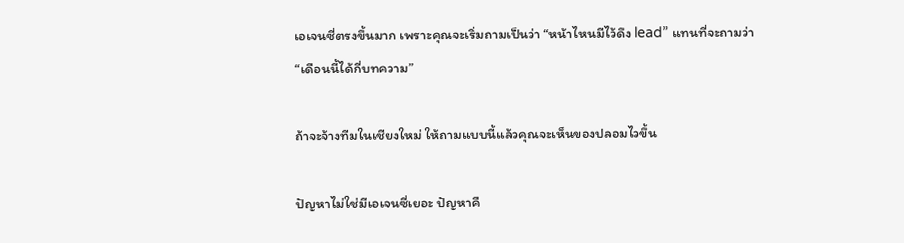เอเจนซี่ตรงขึ้นมาก เพราะคุณจะเริ่มถามเป็นว่า “หน้าไหนมีไว้ดึง lead” แทนที่จะถามว่า “เดือนนี้ได้กี่บทความ”

ถ้าจะจ้างทีมในเชียงใหม่ ให้ถามแบบนี้แล้วคุณจะเห็นของปลอมไวขึ้น

ปัญหาไม่ใช่มีเอเจนซี่เยอะ ปัญหาคื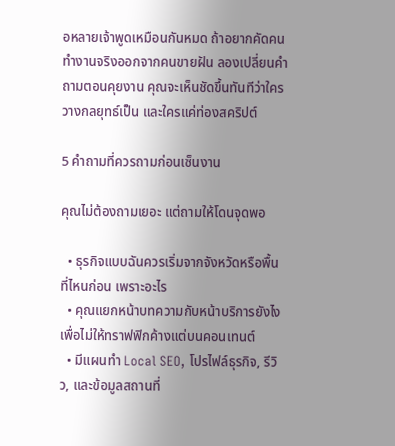อหลายเจ้าพูดเหมือนกันหมด ถ้าอยากคัดคนทำงานจริงออกจากคนขายฝัน ลองเปลี่ยนคำถามตอนคุยงาน คุณจะเห็นชัดขึ้นทันทีว่าใครวางกลยุทธ์เป็น และใครแค่ท่องสคริปต์

5 คำถามที่ควรถามก่อนเซ็นงาน

คุณไม่ต้องถามเยอะ แต่ถามให้โดนจุดพอ

  • ธุรกิจแบบฉันควรเริ่มจากจังหวัดหรือพื้นที่ไหนก่อน เพราะอะไร
  • คุณแยกหน้าบทความกับหน้าบริการยังไง เพื่อไม่ให้ทราฟฟิกค้างแต่บนคอนเทนต์
  • มีแผนทำ Local SEO, โปรไฟล์ธุรกิจ, รีวิว, และข้อมูลสถานที่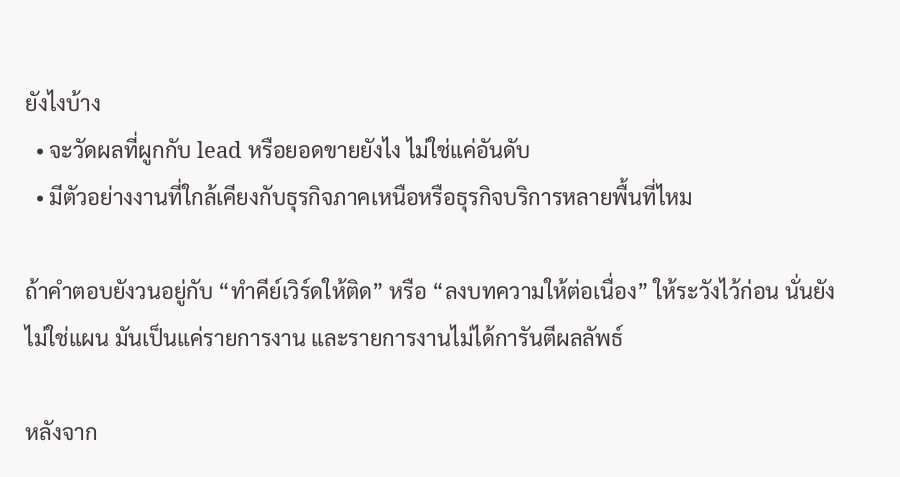ยังไงบ้าง
  • จะวัดผลที่ผูกกับ lead หรือยอดขายยังไง ไม่ใช่แค่อันดับ
  • มีตัวอย่างงานที่ใกล้เคียงกับธุรกิจภาคเหนือหรือธุรกิจบริการหลายพื้นที่ไหม

ถ้าคำตอบยังวนอยู่กับ “ทำคีย์เวิร์ดให้ติด” หรือ “ลงบทความให้ต่อเนื่อง” ให้ระวังไว้ก่อน นั่นยังไม่ใช่แผน มันเป็นแค่รายการงาน และรายการงานไม่ได้การันตีผลลัพธ์

หลังจาก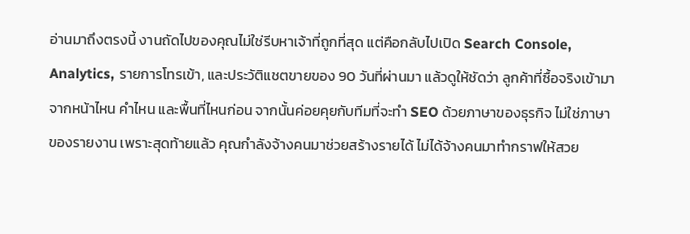อ่านมาถึงตรงนี้ งานถัดไปของคุณไม่ใช่รีบหาเจ้าที่ถูกที่สุด แต่คือกลับไปเปิด Search Console, Analytics, รายการโทรเข้า, และประวัติแชตขายของ 90 วันที่ผ่านมา แล้วดูให้ชัดว่า ลูกค้าที่ซื้อจริงเข้ามาจากหน้าไหน คำไหน และพื้นที่ไหนก่อน จากนั้นค่อยคุยกับทีมที่จะทำ SEO ด้วยภาษาของธุรกิจ ไม่ใช่ภาษาของรายงาน เพราะสุดท้ายแล้ว คุณกำลังจ้างคนมาช่วยสร้างรายได้ ไม่ได้จ้างคนมาทำกราฟให้สวย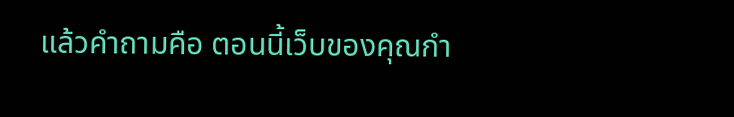แล้วคำถามคือ ตอนนี้เว็บของคุณกำ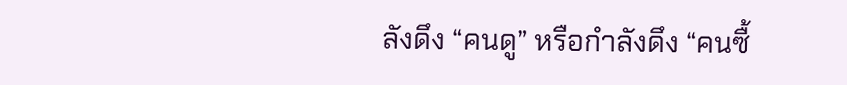ลังดึง “คนดู” หรือกำลังดึง “คนซื้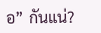อ” กันแน่?